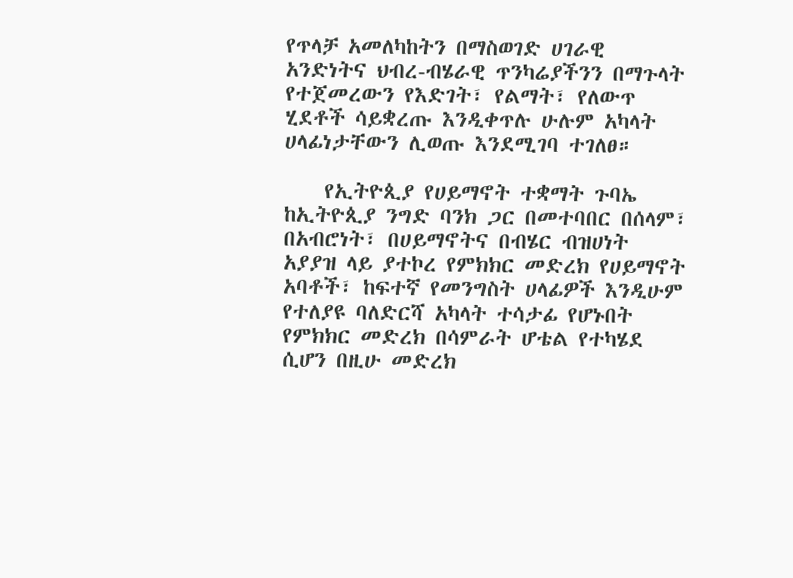የጥላቻ አመለካከትን በማስወገድ ሀገራዊ አንድነትና ህብረ-ብሄራዊ ጥንካሬያችንን በማጉላት የተጀመረውን የእድገት፣ የልማት፣ የለውጥ ሂደቶች ሳይቋረጡ እንዲቀጥሉ ሁሉም አካላት ሀላፊነታቸውን ሊወጡ እንደሚገባ ተገለፀ።

    የኢትዮጲያ የሀይማኖት ተቋማት ጉባኤ ከኢትዮጲያ ንግድ ባንክ ጋር በመተባበር በሰላም፣ በአብሮነት፣ በሀይማኖትና በብሄር ብዝሀነት አያያዝ ላይ ያተኮረ የምክክር መድረክ የሀይማኖት አባቶች፣ ከፍተኛ የመንግስት ሀላፊዎች እንዲሁም የተለያዩ ባለድርሻ አካላት ተሳታፊ የሆኑበት የምክክር መድረክ በሳምራት ሆቴል የተካሄደ ሲሆን በዚሁ መድረክ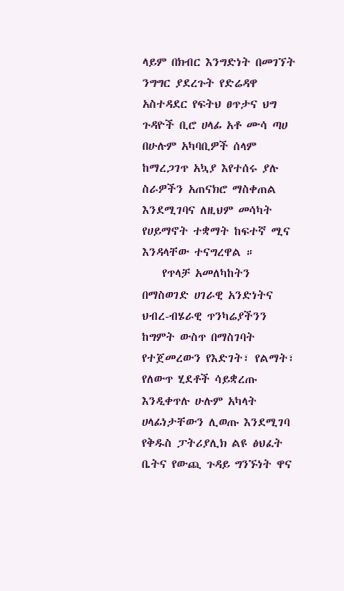ላይም በክብር እንግድነት በመገኘት ንግግር ያደረጉት የድሬዳዋ አስተዳደር የፍትህ ፀጥታና ህግ ጉዳዮች ቢሮ ሀላፊ አቶ ሙሳ ጣሀ በሁሉም አካባቢዎች ሰላም ከማረጋገጥ አኳያ እየተሰሩ ያሉ ስራዎችን አጠናክሮ ማስቀጠል እንደሚገባና ለዚህም መሳካት የሀይማኖት ተቋማት ከፍተኛ ሚና እንዳላቸው ተናግረዋል ።
    የጥላቻ አመለካከትን በማስወገድ ሀገራዊ አንድነትና ህብረ-ብሄራዊ ጥንካሬያችንን ከግምት ውስጥ በማስገባት የተጀመረውን የእድገት፣ የልማት፣ የለውጥ ሂደቶች ሳይቋረጡ እንዲቀጥሉ ሁሉም አካላት ሀላፊነታቸውን ሊወጡ እንደሚገባ የቅዱስ ፓትሪያሊክ ልዩ ፅህፈት ቤትና የውጪ ጉዳይ ግንኙነት ዋና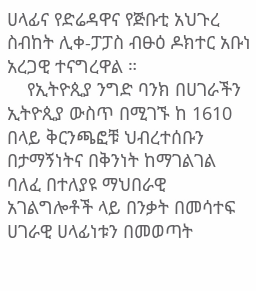ሀላፊና የድሬዳዋና የጅቡቲ አህጉረ ስብከት ሊቀ-ፓፓስ ብፁዕ ዶክተር አቡነ አረጋዊ ተናግረዋል ።
    የኢትዮጲያ ንግድ ባንክ በሀገራችን ኢትዮጲያ ውስጥ በሚገኙ ከ 1610 በላይ ቅርንጫፎቹ ህብረተሰቡን በታማኝነትና በቅንነት ከማገልገል ባለፈ በተለያዩ ማህበራዊ አገልግሎቶች ላይ በንቃት በመሳተፍ ሀገራዊ ሀላፊነቱን በመወጣት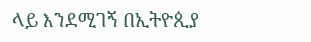ላይ እንደሚገኝ በኢትዮጲያ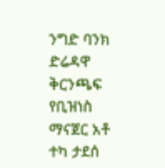ንግድ ባንክ ድሬዳዋ ቅርንጫፍ የቢዝነስ ማናጀር አቶ ተካ ታደሰ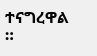ተናግረዋል ።